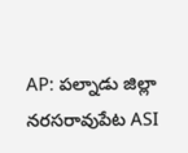AP: పల్నాడు జిల్లా నరసరావుపేట ASI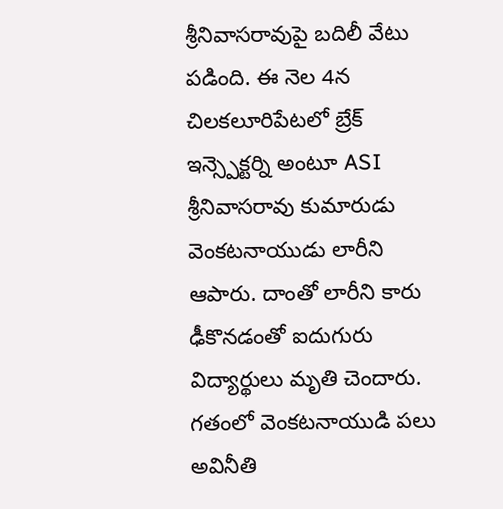శ్రీనివాసరావుపై బదిలీ వేటు పడింది. ఈ నెల 4న చిలకలూరిపేటలో బ్రేక్ ఇన్స్పెక్టర్ని అంటూ ASI శ్రీనివాసరావు కుమారుడు వెంకటనాయుడు లారీని ఆపారు. దాంతో లారీని కారు ఢీకొనడంతో ఐదుగురు విద్యార్థులు మృతి చెందారు. గతంలో వెంకటనాయుడి పలు అవినీతి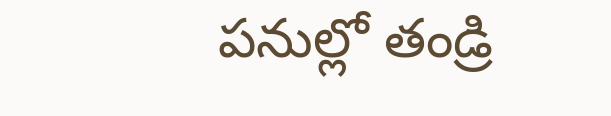పనుల్లో తండ్రి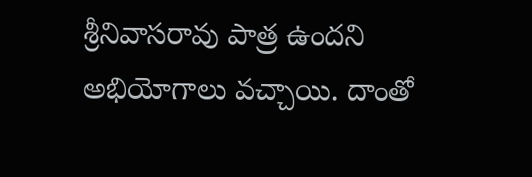శ్రీనివాసరావు పాత్ర ఉందని అభియోగాలు వచ్చాయి. దాంతో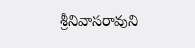శ్రీనివాసరావుని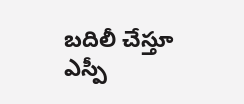బదిలీ చేస్తూ ఎస్పీ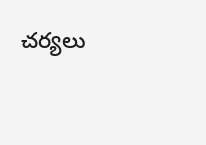చర్యలు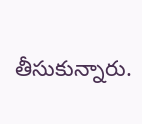తీసుకున్నారు.